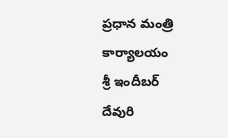ప్రధాన మంత్రి కార్యాలయం
శ్రీ ఇందీబర్ దేవురి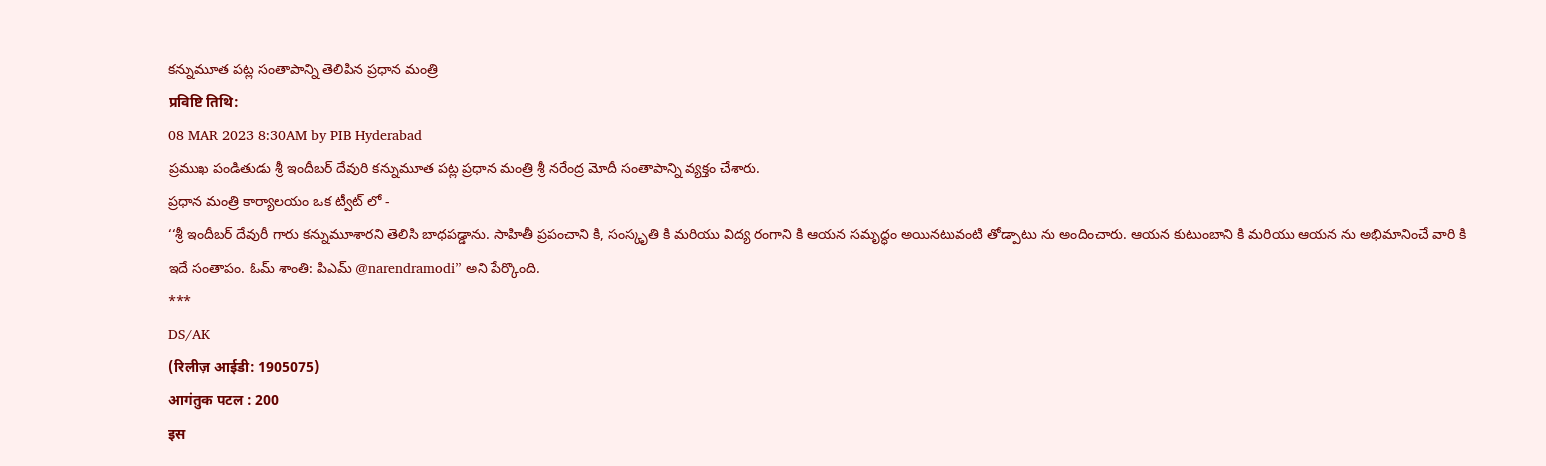కన్నుమూత పట్ల సంతాపాన్ని తెలిపిన ప్రధాన మంత్రి
प्रविष्टि तिथि:
08 MAR 2023 8:30AM by PIB Hyderabad
ప్రముఖ పండితుడు శ్రీ ఇందీబర్ దేవురి కన్నుమూత పట్ల ప్రధాన మంత్రి శ్రీ నరేంద్ర మోదీ సంతాపాన్ని వ్యక్తం చేశారు.
ప్రధాన మంత్రి కార్యాలయం ఒక ట్వీట్ లో -
‘‘శ్రీ ఇందీబర్ దేవురీ గారు కన్నుమూశారని తెలిసి బాధపడ్డాను. సాహితీ ప్రపంచాని కి, సంస్కృతి కి మరియు విద్య రంగాని కి ఆయన సమృద్ధం అయినటువంటి తోడ్పాటు ను అందించారు. ఆయన కుటుంబాని కి మరియు ఆయన ను అభిమానించే వారి కి ఇదే సంతాపం. ఓమ్ శాంతి: పిఎమ్ @narendramodi’’ అని పేర్కొంది.
***
DS/AK
(रिलीज़ आईडी: 1905075)
आगंतुक पटल : 200
इस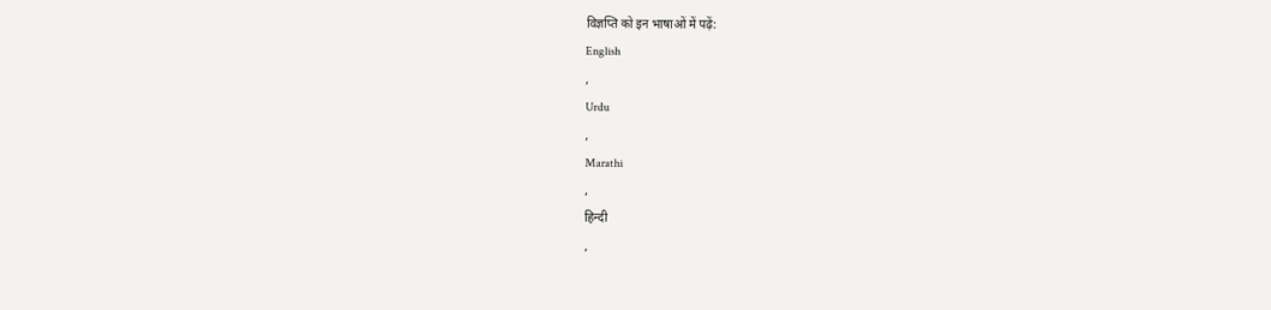विज्ञप्ति को इन भाषाओं में पढ़ें:
English
,
Urdu
,
Marathi
,
हिन्दी
,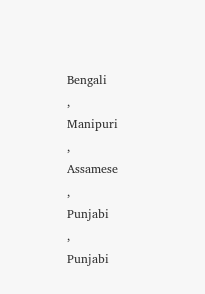Bengali
,
Manipuri
,
Assamese
,
Punjabi
,
Punjabi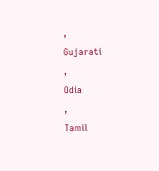,
Gujarati
,
Odia
,
Tamil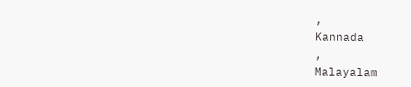,
Kannada
,
Malayalam